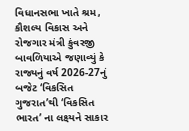વિધાનસભા ખાતે શ્રમ, કૌશલ્ય વિકાસ અને રોજગાર મંત્રી કુંવરજી બાવળિયાએ જણાવ્યું કે રાજ્યનું વર્ષ 2026-27નું બજેટ ‘વિકસિત ગુજરાત’થી ‘વિકસિત ભારત’ ના લક્ષ્યને સાકાર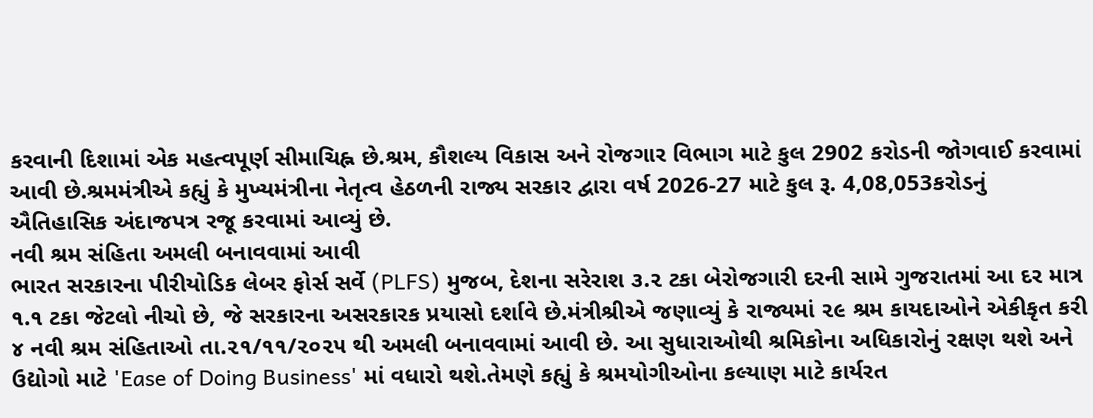કરવાની દિશામાં એક મહત્વપૂર્ણ સીમાચિહ્ન છે.શ્રમ, કૌશલ્ય વિકાસ અને રોજગાર વિભાગ માટે કુલ 2902 કરોડની જોગવાઈ કરવામાં આવી છે.શ્રમમંત્રીએ કહ્યું કે મુખ્યમંત્રીના નેતૃત્વ હેઠળની રાજ્ય સરકાર દ્વારા વર્ષ 2026-27 માટે કુલ રૂ. 4,08,053કરોડનું ઐતિહાસિક અંદાજપત્ર રજૂ કરવામાં આવ્યું છે.
નવી શ્રમ સંહિતા અમલી બનાવવામાં આવી
ભારત સરકારના પીરીયોડિક લેબર ફોર્સ સર્વે (PLFS) મુજબ, દેશના સરેરાશ ૩.૨ ટકા બેરોજગારી દરની સામે ગુજરાતમાં આ દર માત્ર ૧.૧ ટકા જેટલો નીચો છે, જે સરકારના અસરકારક પ્રયાસો દર્શાવે છે.મંત્રીશ્રીએ જણાવ્યું કે રાજ્યમાં ૨૯ શ્રમ કાયદાઓને એકીકૃત કરી ૪ નવી શ્રમ સંહિતાઓ તા.૨૧/૧૧/૨૦૨૫ થી અમલી બનાવવામાં આવી છે. આ સુધારાઓથી શ્રમિકોના અધિકારોનું રક્ષણ થશે અને ઉદ્યોગો માટે 'Ease of Doing Business' માં વધારો થશે.તેમણે કહ્યું કે શ્રમયોગીઓના કલ્યાણ માટે કાર્યરત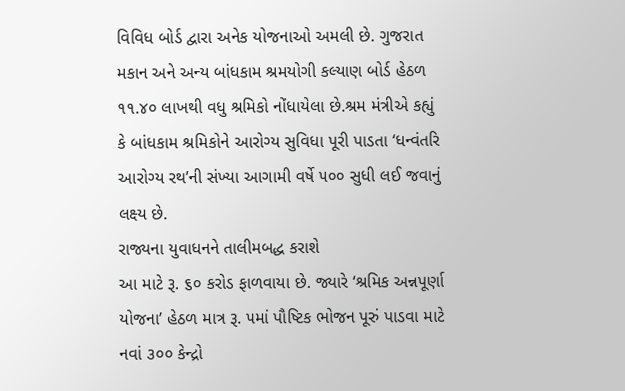વિવિધ બોર્ડ દ્વારા અનેક યોજનાઓ અમલી છે. ગુજરાત મકાન અને અન્ય બાંધકામ શ્રમયોગી કલ્યાણ બોર્ડ હેઠળ ૧૧.૪૦ લાખથી વધુ શ્રમિકો નોંધાયેલા છે.શ્રમ મંત્રીએ કહ્યું કે બાંધકામ શ્રમિકોને આરોગ્ય સુવિધા પૂરી પાડતા ‘ધન્વંતરિ આરોગ્ય રથ’ની સંખ્યા આગામી વર્ષે ૫૦૦ સુધી લઈ જવાનું લક્ષ્ય છે.
રાજ્યના યુવાધનને તાલીમબદ્ધ કરાશે
આ માટે રૂ. ૬૦ કરોડ ફાળવાયા છે. જ્યારે ‘શ્રમિક અન્નપૂર્ણા યોજના’ હેઠળ માત્ર રૂ. ૫માં પૌષ્ટિક ભોજન પૂરું પાડવા માટે નવાં ૩૦૦ કેન્દ્રો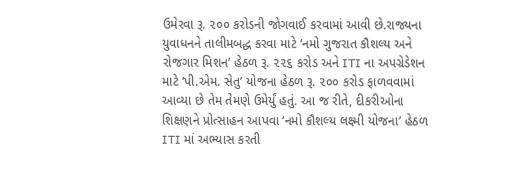ઉમેરવા રૂ. ૨૦૦ કરોડની જોગવાઈ કરવામાં આવી છે.રાજ્યના યુવાધનને તાલીમબદ્ધ કરવા માટે ‘નમો ગુજરાત કૌશલ્ય અને રોજગાર મિશન’ હેઠળ રૂ. ૨૨૬ કરોડ અને ITI ના અપગ્રેડેશન માટે ‘પી.એમ. સેતુ’ યોજના હેઠળ રૂ. ૨૦૦ કરોડ ફાળવવામાં આવ્યા છે તેમ તેમણે ઉમેર્યું હતું. આ જ રીતે, દીકરીઓના શિક્ષણને પ્રોત્સાહન આપવા ‘નમો કૌશલ્ય લક્ષ્મી યોજના’ હેઠળ ITI માં અભ્યાસ કરતી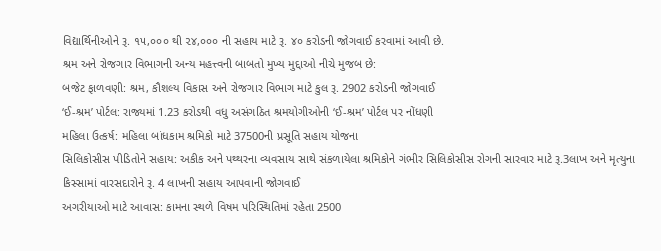વિદ્યાર્થિનીઓને રૂ. ૧૫,૦૦૦ થી ૨૪,૦૦૦ ની સહાય માટે રૂ. ૪૦ કરોડની જોગવાઈ કરવામાં આવી છે.
શ્રમ અને રોજગાર વિભાગની અન્ય મહત્ત્વની બાબતો મુખ્ય મુદ્દાઓ નીચે મુજબ છે:
બજેટ ફાળવણી: શ્રમ, કૌશલ્ય વિકાસ અને રોજગાર વિભાગ માટે કુલ રૂ. 2902 કરોડની જોગવાઈ
‘ઈ-શ્રમ’ પોર્ટલ: રાજ્યમાં 1.23 કરોડથી વધુ અસંગઠિત શ્રમયોગીઓની ‘ઈ-શ્રમ’ પોર્ટલ પર નોંધણી
મહિલા ઉત્કર્ષ: મહિલા બાંધકામ શ્રમિકો માટે 37500ની પ્રસૂતિ સહાય યોજના
સિલિકોસીસ પીડિતોને સહાય: અકીક અને પથ્થરના વ્યવસાય સાથે સંકળાયેલા શ્રમિકોને ગંભીર સિલિકોસીસ રોગની સારવાર માટે રૂ.3લાખ અને મૃત્યુના કિસ્સામાં વારસદારોને રૂ. 4 લાખની સહાય આપવાની જોગવાઈ
અગરીયાઓ માટે આવાસ: કામના સ્થળે વિષમ પરિસ્થિતિમાં રહેતા 2500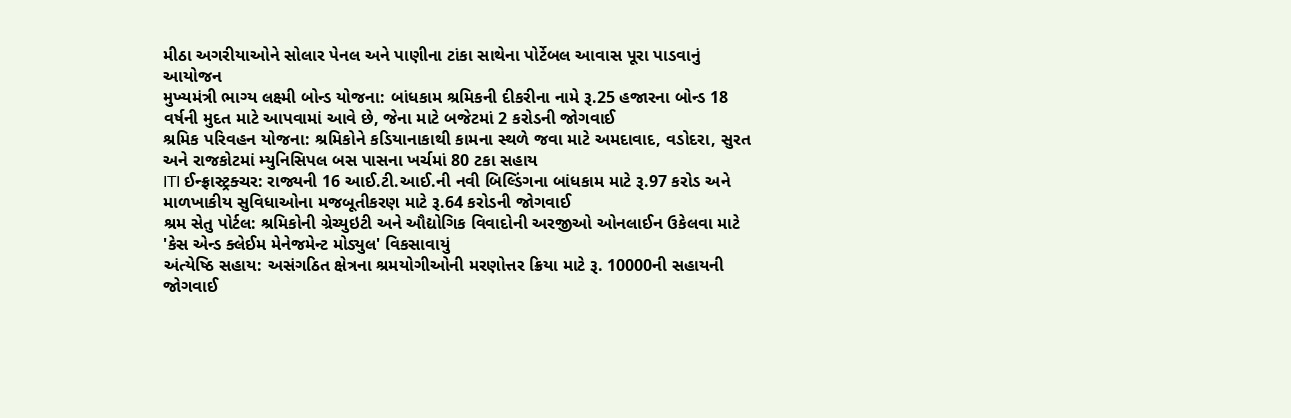મીઠા અગરીયાઓને સોલાર પેનલ અને પાણીના ટાંકા સાથેના પોર્ટેબલ આવાસ પૂરા પાડવાનું આયોજન
મુખ્યમંત્રી ભાગ્ય લક્ષ્મી બોન્ડ યોજના: બાંધકામ શ્રમિકની દીકરીના નામે રૂ.25 હજારના બોન્ડ 18 વર્ષની મુદત માટે આપવામાં આવે છે, જેના માટે બજેટમાં 2 કરોડની જોગવાઈ
શ્રમિક પરિવહન યોજના: શ્રમિકોને કડિયાનાકાથી કામના સ્થળે જવા માટે અમદાવાદ, વડોદરા, સુરત અને રાજકોટમાં મ્યુનિસિપલ બસ પાસના ખર્ચમાં 80 ટકા સહાય
ITI ઈન્ફ્રાસ્ટ્રક્ચર: રાજ્યની 16 આઈ.ટી.આઈ.ની નવી બિલ્ડિંગના બાંધકામ માટે રૂ.97 કરોડ અને માળખાકીય સુવિધાઓના મજબૂતીકરણ માટે રૂ.64 કરોડની જોગવાઈ
શ્રમ સેતુ પોર્ટલ: શ્રમિકોની ગ્રેચ્યુઇટી અને ઔદ્યોગિક વિવાદોની અરજીઓ ઓનલાઈન ઉકેલવા માટે 'કેસ એન્ડ ક્લેઈમ મેનેજમેન્ટ મોડ્યુલ' વિકસાવાયું
અંત્યેષ્ઠિ સહાય: અસંગઠિત ક્ષેત્રના શ્રમયોગીઓની મરણોત્તર ક્રિયા માટે રૂ. 10000ની સહાયની જોગવાઈ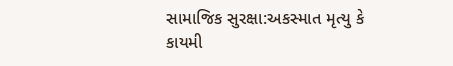સામાજિક સુરક્ષા:અકસ્માત મૃત્યુ કે કાયમી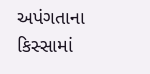અપંગતાના કિસ્સામાં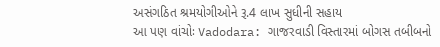અસંગઠિત શ્રમયોગીઓને રૂ.4 લાખ સુધીની સહાય
આ પણ વાંચોઃ Vadodara: ગાજરવાડી વિસ્તારમાં બોગસ તબીબનો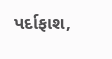પર્દાફાશ,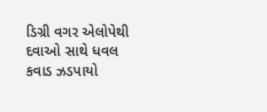ડિગ્રી વગર એલોપેથી દવાઓ સાથે ધવલ કવાડ ઝડપાયો